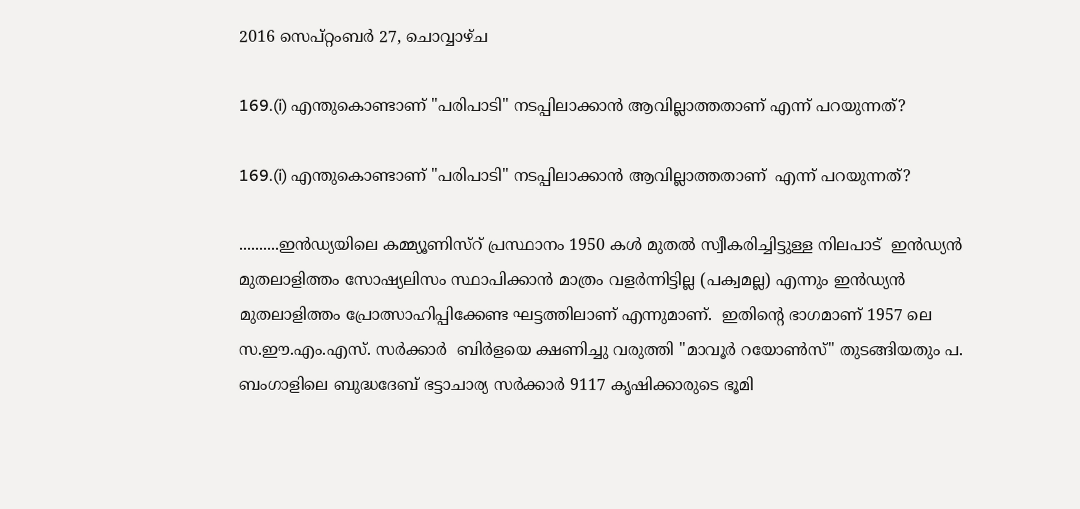2016 സെപ്റ്റംബർ 27, ചൊവ്വാഴ്ച

169.(i) എന്തുകൊണ്ടാണ് "പരിപാടി" നടപ്പിലാക്കാൻ ആവില്ലാത്തതാണ് എന്ന് പറയുന്നത്?

169.(i) എന്തുകൊണ്ടാണ് "പരിപാടി" നടപ്പിലാക്കാൻ ആവില്ലാത്തതാണ്  എന്ന് പറയുന്നത്?

..........ഇൻഡ്യയിലെ കമ്മ്യൂണിസ്റ് പ്രസ്ഥാനം 1950 കൾ മുതൽ സ്വീകരിച്ചിട്ടുള്ള നിലപാട്  ഇൻഡ്യൻ മുതലാളിത്തം സോഷ്യലിസം സ്ഥാപിക്കാൻ മാത്രം വളർന്നിട്ടില്ല (പക്വമല്ല) എന്നും ഇൻഡ്യൻ മുതലാളിത്തം പ്രോത്സാഹിപ്പിക്കേണ്ട ഘട്ടത്തിലാണ് എന്നുമാണ്.  ഇതിന്റെ ഭാഗമാണ് 1957 ലെ സ.ഈ.എം.എസ്. സർക്കാർ  ബിർളയെ ക്ഷണിച്ചു വരുത്തി "മാവൂർ റയോൺസ്" തുടങ്ങിയതും പ. ബംഗാളിലെ ബുദ്ധദേബ് ഭട്ടാചാര്യ സർക്കാർ 9117 കൃഷിക്കാരുടെ ഭൂമി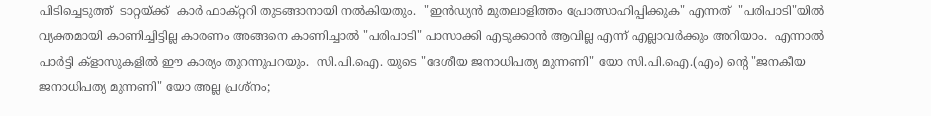പിടിച്ചെടുത്ത്‌  ടാറ്റയ്ക്ക്  കാർ ഫാക്റ്ററി തുടങ്ങാനായി നൽകിയതും.  "ഇൻഡ്യൻ മുതലാളിത്തം പ്രോത്സാഹിപ്പിക്കുക" എന്നത്  "പരിപാടി"യിൽ വ്യക്തമായി കാണിച്ചിട്ടില്ല കാരണം അങ്ങനെ കാണിച്ചാൽ "പരിപാടി" പാസാക്കി എടുക്കാൻ ആവില്ല എന്ന് എല്ലാവർക്കും അറിയാം.  എന്നാൽ പാർട്ടി ക്ളാസുകളിൽ ഈ കാര്യം തുറന്നുപറയും.  സി.പി.ഐ. യുടെ "ദേശീയ ജനാധിപത്യ മുന്നണി" യോ സി.പി.ഐ.(എം) ന്റെ "ജനകീയ ജനാധിപത്യ മുന്നണി" യോ അല്ല പ്രശ്നം;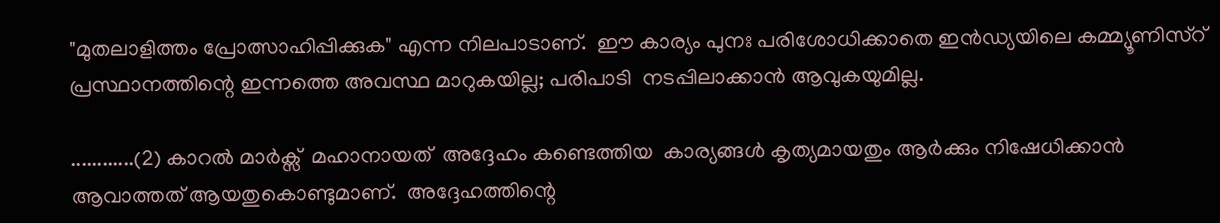"മുതലാളിത്തം പ്രോത്സാഹിപ്പിക്കുക" എന്ന നിലപാടാണ്.  ഈ കാര്യം പുനഃ പരിശോധിക്കാതെ ഇൻഡ്യയിലെ കമ്മ്യൂണിസ്റ്  പ്രസ്ഥാനത്തിന്റെ ഇന്നത്തെ അവസ്ഥ മാറുകയില്ല; പരിപാടി  നടപ്പിലാക്കാൻ ആവുകയുമില്ല.

............(2) കാറൽ മാർക്സ്  മഹാനായത്  അദ്ദേഹം കണ്ടെത്തിയ  കാര്യങ്ങൾ കൃത്യമായതും ആർക്കും നിഷേധിക്കാൻ ആവാത്തത് ആയതുകൊണ്ടുമാണ്.  അദ്ദേഹത്തിന്റെ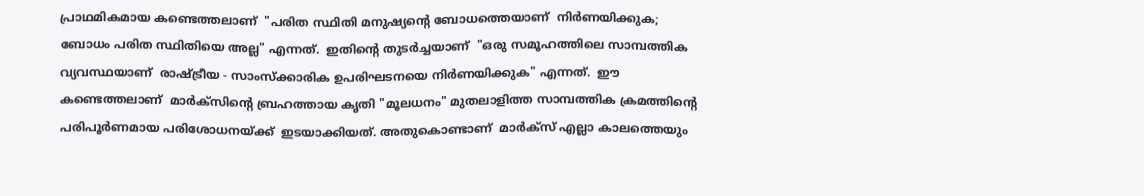പ്രാഥമികമായ കണ്ടെത്തലാണ്  "പരിത സ്ഥിതി മനുഷ്യന്റെ ബോധത്തെയാണ്  നിർണയിക്കുക; ബോധം പരിത സ്ഥിതിയെ അല്ല" എന്നത്.  ഇതിന്റെ തുടർച്ചയാണ്  "ഒരു സമൂഹത്തിലെ സാമ്പത്തിക വ്യവസ്ഥയാണ്  രാഷ്ട്രീയ - സാംസ്ക്കാരിക ഉപരിഘടനയെ നിർണയിക്കുക" എന്നത്.  ഈ കണ്ടെത്തലാണ്  മാർക്സിന്റെ ബ്രഹത്തായ കൃതി "മൂലധനം" മുതലാളിത്ത സാമ്പത്തിക ക്രമത്തിന്റെ പരിപൂർണമായ പരിശോധനയ്ക്ക്  ഇടയാക്കിയത്. അതുകൊണ്ടാണ്  മാർക്സ് എല്ലാ കാലത്തെയും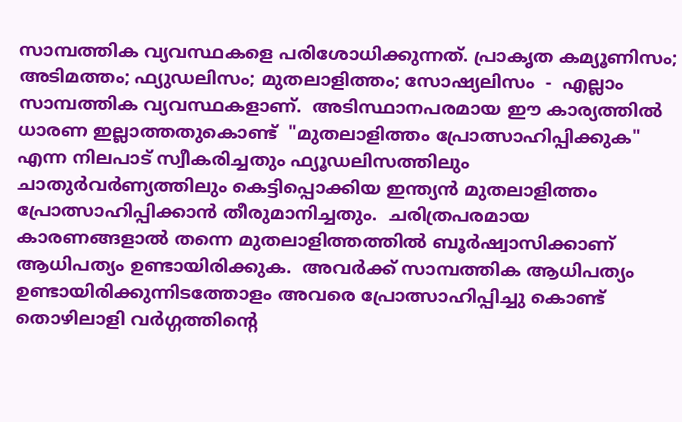സാമ്പത്തിക വ്യവസ്ഥകളെ പരിശോധിക്കുന്നത്. പ്രാകൃത കമ്യൂണിസം; അടിമത്തം; ഫ്യുഡലിസം; മുതലാളിത്തം; സോഷ്യലിസം  -  എല്ലാം  സാമ്പത്തിക വ്യവസ്ഥകളാണ്.  അടിസ്ഥാനപരമായ ഈ കാര്യത്തിൽ ധാരണ ഇല്ലാത്തതുകൊണ്ട്  "മുതലാളിത്തം പ്രോത്സാഹിപ്പിക്കുക" എന്ന നിലപാട് സ്വീകരിച്ചതും ഫ്യൂഡലിസത്തിലും ചാതുർവർണ്യത്തിലും കെട്ടിപ്പൊക്കിയ ഇന്ത്യൻ മുതലാളിത്തം പ്രോത്സാഹിപ്പിക്കാൻ തീരുമാനിച്ചതും.  ചരിത്രപരമായ കാരണങ്ങളാൽ തന്നെ മുതലാളിത്തത്തിൽ ബൂർഷ്വാസിക്കാണ്  ആധിപത്യം ഉണ്ടായിരിക്കുക.  അവർക്ക് സാമ്പത്തിക ആധിപത്യം ഉണ്ടായിരിക്കുന്നിടത്തോളം അവരെ പ്രോത്സാഹിപ്പിച്ചു കൊണ്ട്  തൊഴിലാളി വർഗ്ഗത്തിന്റെ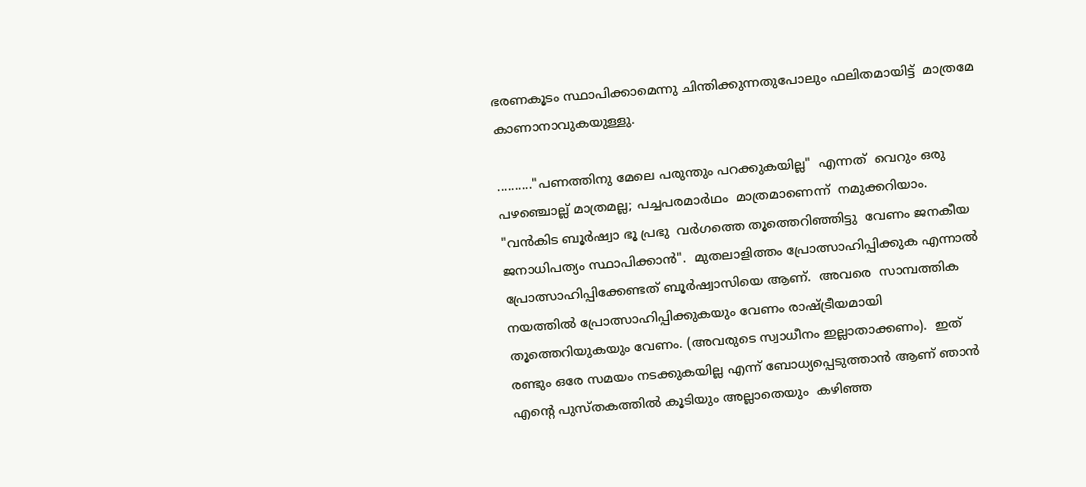ഭരണകൂടം സ്ഥാപിക്കാമെന്നു ചിന്തിക്കുന്നതുപോലും ഫലിതമായിട്ട്  മാത്രമേ കാണാനാവുകയുള്ളു.

.........."പണത്തിനു മേലെ പരുന്തും പറക്കുകയില്ല"  എന്നത്  വെറും ഒരു പഴഞ്ചൊല്ല് മാത്രമല്ല; പച്ചപരമാർഥം  മാത്രമാണെന്ന്  നമുക്കറിയാം.  "വൻകിട ബൂർഷ്വാ ഭൂ പ്രഭു  വർഗത്തെ തൂത്തെറിഞ്ഞിട്ടു  വേണം ജനകീയ ജനാധിപത്യം സ്ഥാപിക്കാൻ".  മുതലാളിത്തം പ്രോത്സാഹിപ്പിക്കുക എന്നാൽ പ്രോത്സാഹിപ്പിക്കേണ്ടത് ബൂർഷ്വാസിയെ ആണ്.  അവരെ  സാമ്പത്തിക നയത്തിൽ പ്രോത്സാഹിപ്പിക്കുകയും വേണം രാഷ്ട്രീയമായി തൂത്തെറിയുകയും വേണം. (അവരുടെ സ്വാധീനം ഇല്ലാതാക്കണം).  ഇത് രണ്ടും ഒരേ സമയം നടക്കുകയില്ല എന്ന് ബോധ്യപ്പെടുത്താൻ ആണ് ഞാൻ എന്റെ പുസ്തകത്തിൽ കൂടിയും അല്ലാതെയും  കഴിഞ്ഞ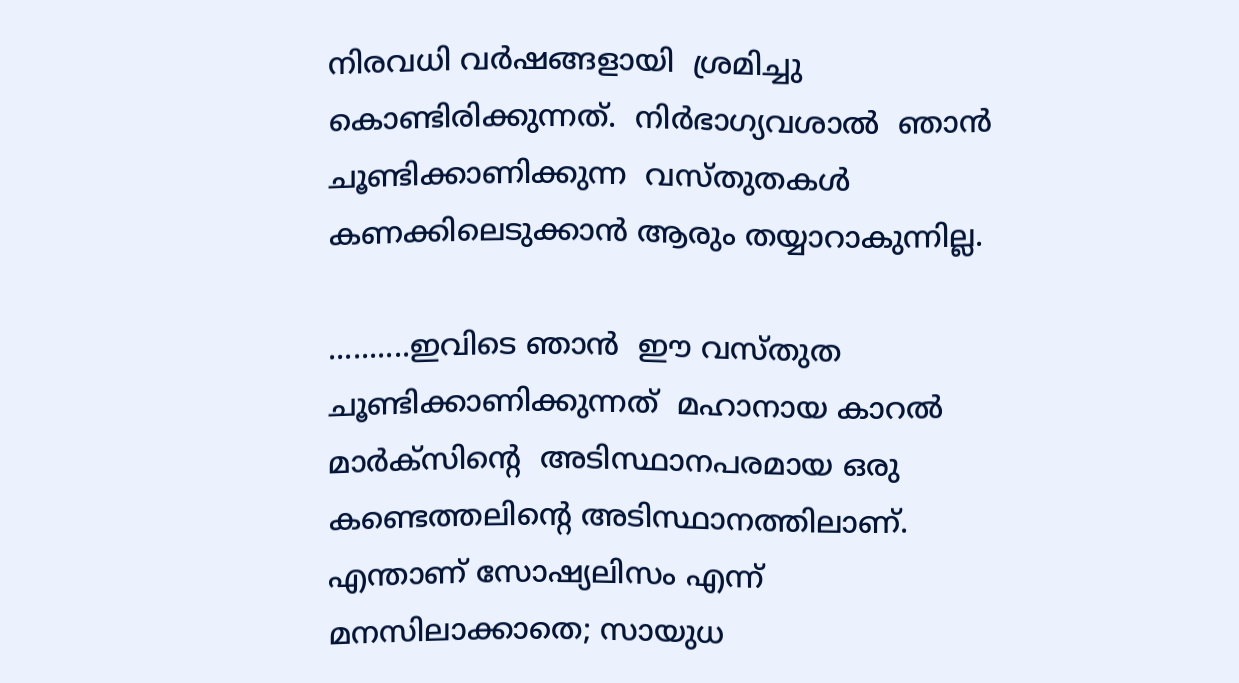നിരവധി വർഷങ്ങളായി  ശ്രമിച്ചു കൊണ്ടിരിക്കുന്നത്.  നിർഭാഗ്യവശാൽ  ഞാൻ ചൂണ്ടിക്കാണിക്കുന്ന  വസ്തുതകൾ കണക്കിലെടുക്കാൻ ആരും തയ്യാറാകുന്നില്ല.

..........ഇവിടെ ഞാൻ  ഈ വസ്തുത  ചൂണ്ടിക്കാണിക്കുന്നത്  മഹാനായ കാറൽ  മാർക്സിന്റെ  അടിസ്ഥാനപരമായ ഒരു  കണ്ടെത്തലിന്റെ അടിസ്ഥാനത്തിലാണ്.  എന്താണ് സോഷ്യലിസം എന്ന് മനസിലാക്കാതെ; സായുധ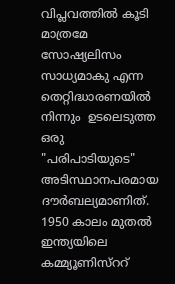വിപ്ലവത്തിൽ കൂടി മാത്രമേ സോഷ്യലിസം സാധ്യമാകു എന്ന തെറ്റിദ്ധാരണയിൽ നിന്നും  ഉടലെടുത്ത  ഒരു  "പരിപാടിയുടെ" അടിസ്ഥാനപരമായ ദൗർബല്യമാണിത്. 1950 കാലം മുതൽ ഇന്ത്യയിലെ കമ്മ്യൂണിസ്ററ്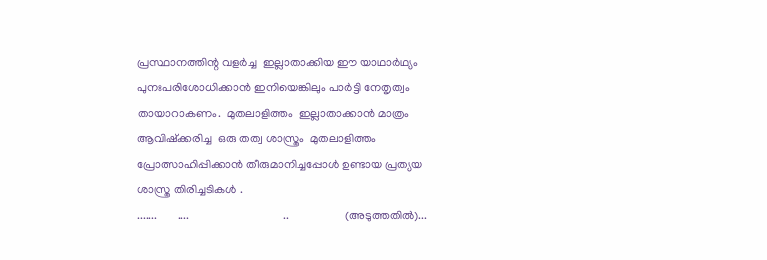പ്രസ്ഥാനത്തിന്റ വളർച്ച  ഇല്ലാതാക്കിയ ഈ യാഥാർഥ്യം  പുനഃപരിശോധിക്കാൻ ഇനിയെങ്കിലും പാർട്ടി നേതൃത്വം തായാറാകണം.  മുതലാളിത്തം  ഇല്ലാതാക്കാൻ മാത്രം  ആവിഷ്‌ക്കരിച്ച  ഒരു തത്വ ശാസ്ത്രം  മുതലാളിത്തം പ്രോത്സാഹിപ്പിക്കാൻ തീരുമാനിച്ചപ്പോൾ ഉണ്ടായ പ്രത്യയ ശാസ്ത്ര തിരിച്ചടികൾ .
.......       ....                                ..                   (അടുത്തതിൽ)...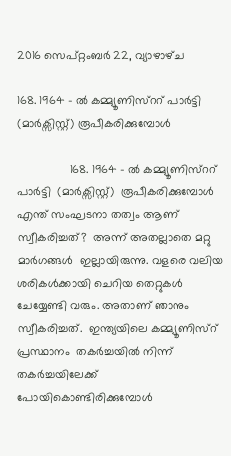2016 സെപ്റ്റംബർ 22, വ്യാഴാഴ്‌ച

168. 1964 - ൽ കമ്മ്യൂണിസ്ററ് പാർട്ടി (മാർക്സിസ്റ്റ്) രൂപീകരിക്കുമ്പോൾ

                168. 1964 - ൽ കമ്മ്യൂണിസ്ററ്  പാർട്ടി  (മാർക്സിസ്റ്റ്)  രൂപീകരിക്കുമ്പോൾ  എന്ത് സംഘടനാ തത്വം ആണ് സ്വീകരിച്ചത്?  അന്ന് അതല്ലാതെ മറ്റു മാർഗങ്ങൾ  ഇല്ലായിരുന്നു. വളരെ വലിയ ശരികൾക്കായി ചെറിയ തെറ്റുകൾ ചേയ്യേണ്ടി വരും. അതാണ് ഞാനും സ്വീകരിച്ചത്.  ഇന്ത്യയിലെ കമ്മ്യൂണിസ്റ് പ്രസ്ഥാനം  തകർച്ചയിൽ നിന്ന് തകർച്ചയിലേക്ക്  പോയികൊണ്ടിരിക്കുമ്പോൾ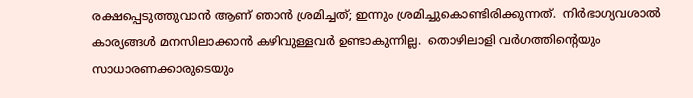രക്ഷപ്പെടുത്തുവാൻ ആണ് ഞാൻ ശ്രമിച്ചത്; ഇന്നും ശ്രമിച്ചുകൊണ്ടിരിക്കുന്നത്.  നിർഭാഗ്യവശാൽ കാര്യങ്ങൾ മനസിലാക്കാൻ കഴിവുള്ളവർ ഉണ്ടാകുന്നില്ല.  തൊഴിലാളി വർഗത്തിന്റെയും സാധാരണക്കാരുടെയും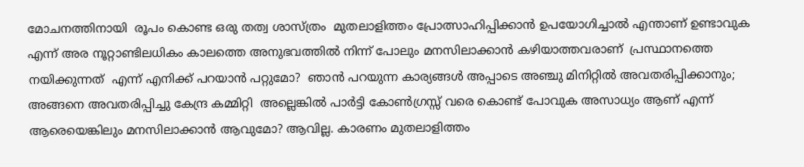മോചനത്തിനായി  രൂപം കൊണ്ട ഒരു തത്വ ശാസ്ത്രം  മുതലാളിത്തം പ്രോത്സാഹിപ്പിക്കാൻ ഉപയോഗിച്ചാൽ എന്താണ് ഉണ്ടാവുക എന്ന് അര നൂറ്റാണ്ടിലധികം കാലത്തെ അനുഭവത്തിൽ നിന്ന് പോലും മനസിലാക്കാൻ കഴിയാത്തവരാണ്  പ്രസ്ഥാനത്തെ നയിക്കുന്നത്  എന്ന് എനിക്ക് പറയാൻ പറ്റുമോ?  ഞാൻ പറയുന്ന കാര്യങ്ങൾ അപ്പാടെ അഞ്ചു മിനിറ്റിൽ അവതരിപ്പിക്കാനും; അങ്ങനെ അവതരിപ്പിച്ചു കേന്ദ്ര കമ്മിറ്റി  അല്ലെങ്കിൽ പാർട്ടി കോൺഗ്രസ്സ് വരെ കൊണ്ട് പോവുക അസാധ്യം ആണ് എന്ന് ആരെയെങ്കിലും മനസിലാക്കാൻ ആവുമോ? ആവില്ല. കാരണം മുതലാളിത്തം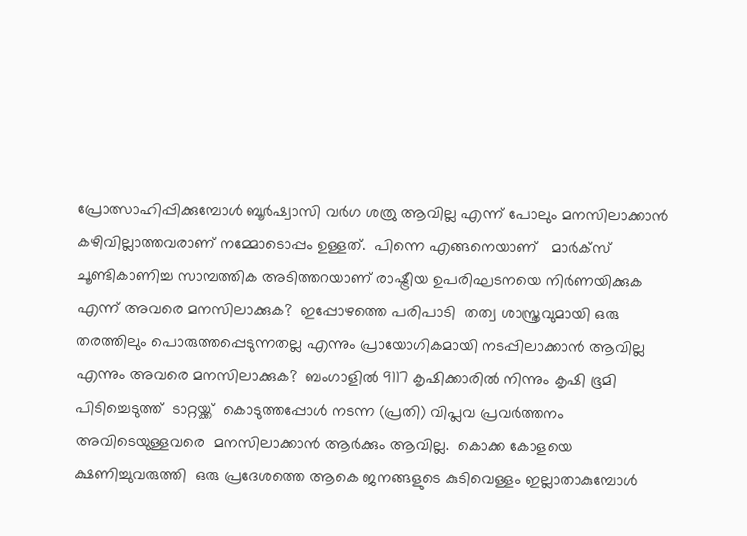പ്രോത്സാഹിപ്പിക്കുമ്പോൾ ബൂർഷ്വാസി വർഗ ശത്രു ആവില്ല എന്ന് പോലും മനസിലാക്കാൻ കഴിവില്ലാത്തവരാണ് നമ്മോടൊപ്പം ഉള്ളത്.  പിന്നെ എങ്ങനെയാണ്   മാർക്സ്  ചൂണ്ടികാണിച്ച സാമ്പത്തിക അടിത്തറയാണ് രാഷ്ട്രീയ ഉപരിഘടനയെ നിർണയിക്കുക  എന്ന് അവരെ മനസിലാക്കുക?  ഇപ്പോഴത്തെ പരിപാടി  തത്വ ശാസ്ത്രവുമായി ഒരു തരത്തിലും പൊരുത്തപ്പെടുന്നതല്ല എന്നും പ്രായോഗികമായി നടപ്പിലാക്കാൻ ആവില്ല എന്നും അവരെ മനസിലാക്കുക?  ബംഗാളിൽ 9117 കൃഷിക്കാരിൽ നിന്നും കൃഷി ഭൂമി പിടിച്ചെടുത്ത്‌  ടാറ്റയ്ക്ക്  കൊടുത്തപ്പോൾ നടന്ന (പ്രതി) വിപ്ലവ പ്രവർത്തനം   അവിടെയുള്ളവരെ  മനസിലാക്കാൻ ആർക്കും ആവില്ല.  കൊക്ക കോളയെ ക്ഷണിച്ചുവരുത്തി  ഒരു പ്രദേശത്തെ ആകെ ജനങ്ങളുടെ കുടിവെള്ളം ഇല്ലാതാകുമ്പോൾ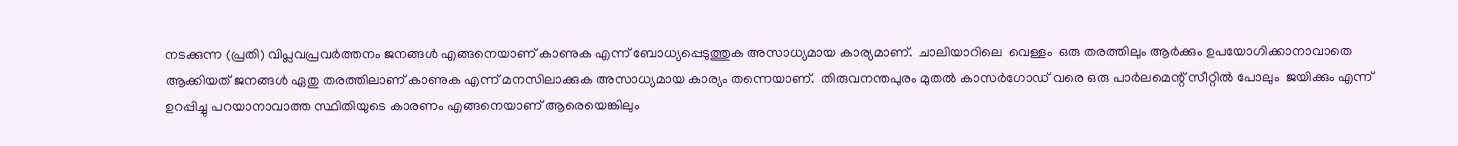നടക്കുന്ന (പ്രതി) വിപ്ലവപ്രവർത്തനം ജനങ്ങൾ എങ്ങനെയാണ് കാണുക എന്ന് ബോധ്യപ്പെടുത്തുക അസാധ്യമായ കാര്യമാണ്.  ചാലിയാറിലെ  വെള്ളം  ഒരു തരത്തിലും ആർക്കും ഉപയോഗിക്കാനാവാതെ ആക്കിയത് ജനങ്ങൾ ഏതു തരത്തിലാണ് കാണുക എന്ന് മനസിലാക്കുക അസാധ്യമായ കാര്യം തന്നെയാണ്.  തിരുവനന്തപുരം മുതൽ കാസർഗോഡ് വരെ ഒരു പാർലമെന്റ് സീറ്റിൽ പോലും  ജയിക്കും എന്ന് ഉറപ്പിച്ചു പറയാനാവാത്ത സ്ഥിതിയുടെ കാരണം എങ്ങനെയാണ് ആരെയെങ്കിലും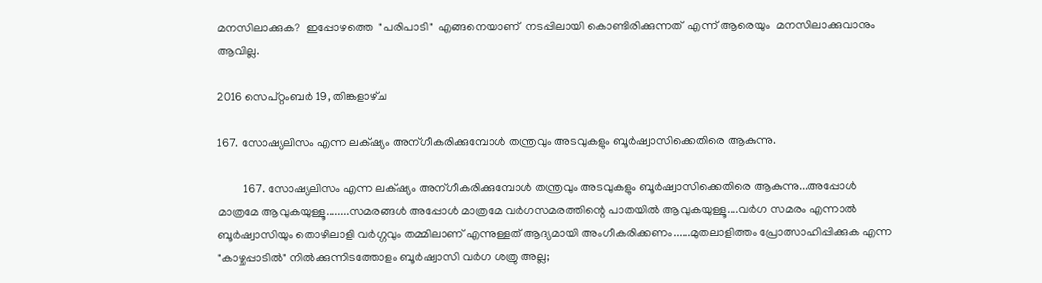മനസിലാക്കുക?  ഇപ്പോഴത്തെ  "പരിപാടി"  എങ്ങനെയാണ്  നടപ്പിലായി കൊണ്ടിരിക്കുന്നത്  എന്ന് ആരെയും  മനസിലാക്കുവാനും ആവില്ല.

2016 സെപ്റ്റംബർ 19, തിങ്കളാഴ്‌ച

167. സോഷ്യലിസം എന്ന ലക്‌ഷ്യം അന്ഗീകരിക്കുമ്പോൾ തന്ത്രവും അടവുകളും ബൂർഷ്വാസിക്കെതിരെ ആകുന്നു.

         167. സോഷ്യലിസം എന്ന ലക്‌ഷ്യം അന്ഗീകരിക്കുമ്പോൾ തന്ത്രവും അടവുകളും ബൂർഷ്വാസിക്കെതിരെ ആകുന്നു...അപ്പോൾ മാത്രമേ ആവുകയുള്ളൂ........സമരങ്ങൾ അപ്പോൾ മാത്രമേ വർഗസമരത്തിന്റെ പാതയിൽ ആവുകയുള്ളൂ....വർഗ സമരം എന്നാൽ ബൂർഷ്വാസിയും തൊഴിലാളി വർഗ്ഗവും തമ്മിലാണ് എന്നുള്ളത് ആദ്യമായി അംഗീകരിക്കണം......മുതലാളിത്തം പ്രോത്സാഹിപ്പിക്കുക എന്ന "കാഴ്ചപ്പാടിൽ" നിൽക്കുന്നിടത്തോളം ബൂർഷ്വാസി വർഗ ശത്രു അല്ല;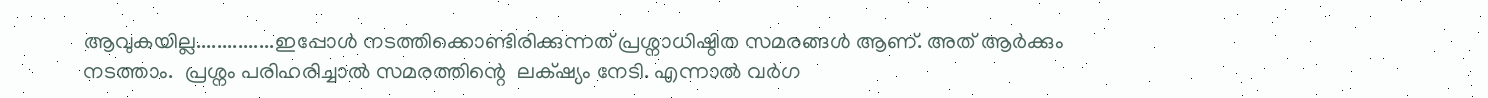ആവുകയില്ല...............ഇപ്പോൾ നടത്തിക്കൊണ്ടിരിക്കുന്നത് പ്രശ്നാധിഷ്ഠിത സമരങ്ങൾ ആണ്. അത് ആർക്കും നടത്താം.  പ്രശ്നം പരിഹരിച്ചാൽ സമരത്തിന്റെ  ലക്‌ഷ്യം നേടി. എന്നാൽ വർഗ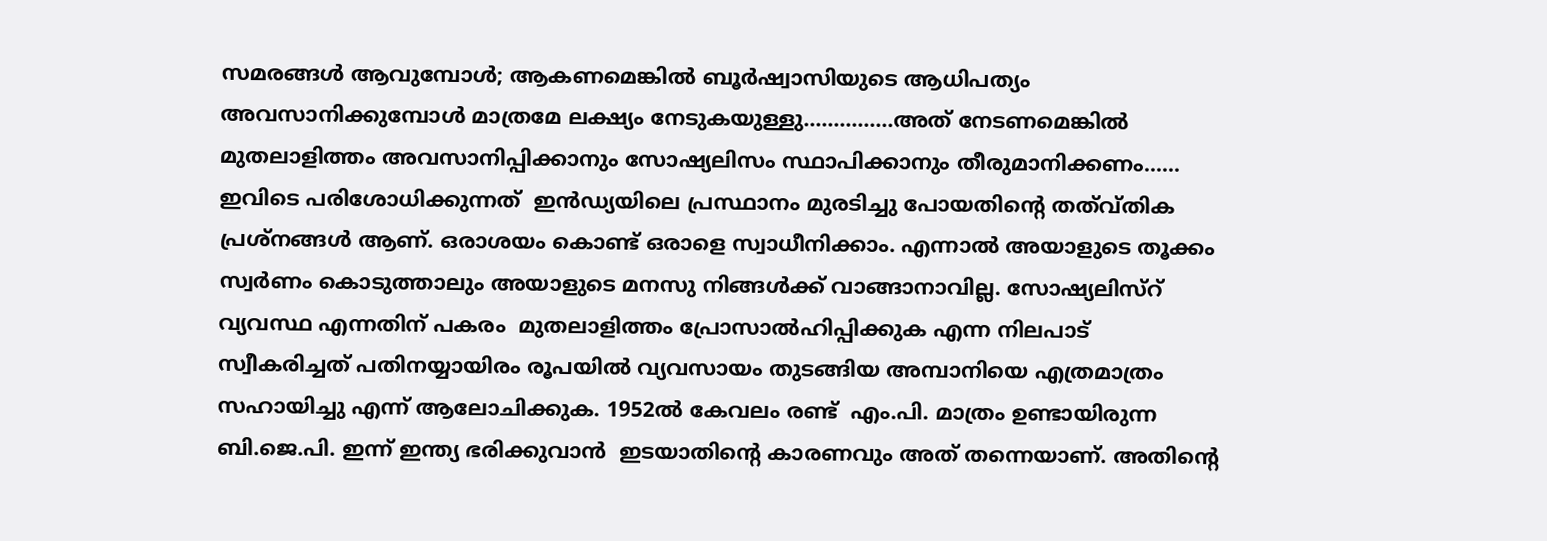സമരങ്ങൾ ആവുമ്പോൾ; ആകണമെങ്കിൽ ബൂർഷ്വാസിയുടെ ആധിപത്യം അവസാനിക്കുമ്പോൾ മാത്രമേ ലക്ഷ്യം നേടുകയുള്ളു...............അത് നേടണമെങ്കിൽ മുതലാളിത്തം അവസാനിപ്പിക്കാനും സോഷ്യലിസം സ്ഥാപിക്കാനും തീരുമാനിക്കണം...... ഇവിടെ പരിശോധിക്കുന്നത്  ഇൻഡ്യയിലെ പ്രസ്ഥാനം മുരടിച്ചു പോയതിന്റെ തത്വ്തിക പ്രശ്നങ്ങൾ ആണ്. ഒരാശയം കൊണ്ട് ഒരാളെ സ്വാധീനിക്കാം. എന്നാൽ അയാളുടെ തൂക്കം സ്വർണം കൊടുത്താലും അയാളുടെ മനസു നിങ്ങൾക്ക് വാങ്ങാനാവില്ല. സോഷ്യലിസ്റ് വ്യവസ്ഥ എന്നതിന് പകരം  മുതലാളിത്തം പ്രോസാൽഹിപ്പിക്കുക എന്ന നിലപാട്  സ്വീകരിച്ചത് പതിനയ്യായിരം രൂപയിൽ വ്യവസായം തുടങ്ങിയ അമ്പാനിയെ എത്രമാത്രം സഹായിച്ചു എന്ന് ആലോചിക്കുക. 1952ൽ കേവലം രണ്ട്  എം.പി. മാത്രം ഉണ്ടായിരുന്ന ബി.ജെ.പി. ഇന്ന് ഇന്ത്യ ഭരിക്കുവാൻ  ഇടയാതിന്റെ കാരണവും അത് തന്നെയാണ്. അതിന്റെ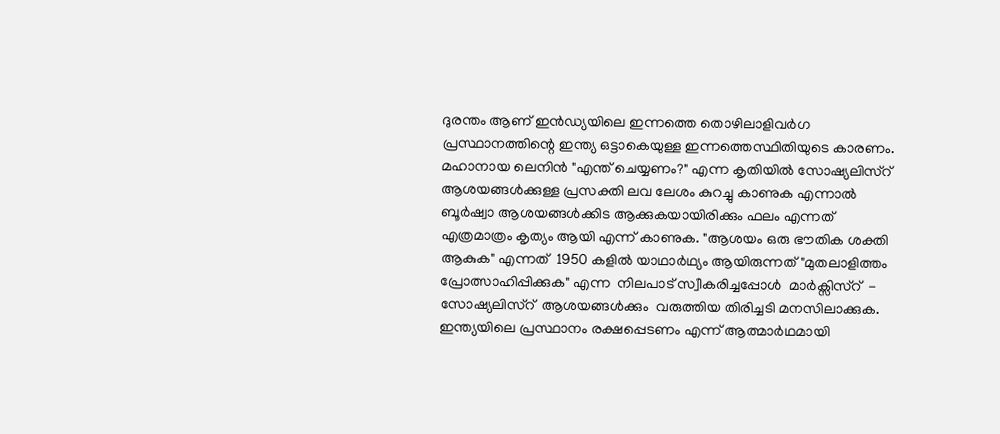ദുരന്തം ആണ് ഇൻഡ്യയിലെ ഇന്നത്തെ തൊഴിലാളിവർഗ പ്രസ്ഥാനത്തിന്റെ ഇന്ത്യ ഒട്ടാകെയുള്ള ഇന്നത്തെസ്ഥിതിയുടെ കാരണം. മഹാനായ ലെനിൻ "എന്ത് ചെയ്യണം?" എന്ന കൃതിയിൽ സോഷ്യലിസ്റ് ആശയങ്ങൾക്കുള്ള പ്രസക്തി ലവ ലേശം കുറച്ചു കാണുക എന്നാൽ ബൂർഷ്വാ ആശയങ്ങൾക്കിട ആക്കുകയായിരിക്കും ഫലം എന്നത് എത്രമാത്രം കൃത്യം ആയി എന്ന് കാണുക. "ആശയം ഒരു ഭൗതിക ശക്തി ആകുക" എന്നത്  1950 കളിൽ യാഥാർഥ്യം ആയിരുന്നത് "മുതലാളിത്തം പ്രോത്സാഹിപ്പിക്കുക" എന്ന  നിലപാട് സ്വീകരിച്ചപ്പോൾ  മാർക്സിസ്റ്  -  സോഷ്യലിസ്റ്  ആശയങ്ങൾക്കും  വരുത്തിയ തിരിച്ചടി മനസിലാക്കുക. ഇന്ത്യയിലെ പ്രസ്ഥാനം രക്ഷപ്പെടണം എന്ന് ആത്മാർഥമായി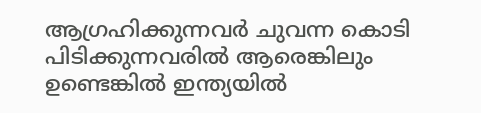ആഗ്രഹിക്കുന്നവർ ചുവന്ന കൊടി പിടിക്കുന്നവരിൽ ആരെങ്കിലും ഉണ്ടെങ്കിൽ ഇന്ത്യയിൽ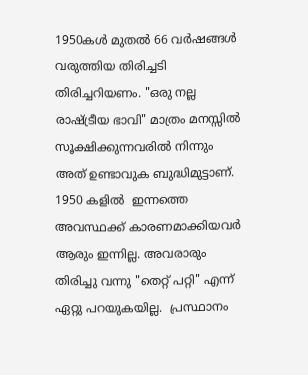1950കൾ മുതൽ 66 വർഷങ്ങൾ വരുത്തിയ തിരിച്ചടി തിരിച്ചറിയണം. "ഒരു നല്ല രാഷ്ട്രീയ ഭാവി" മാത്രം മനസ്സിൽ സൂക്ഷിക്കുന്നവരിൽ നിന്നും അത് ഉണ്ടാവുക ബുദ്ധിമുട്ടാണ്. 1950 കളിൽ  ഇന്നത്തെ അവസ്ഥക്ക് കാരണമാക്കിയവർ ആരും ഇന്നില്ല. അവരാരും തിരിച്ചു വന്നു "തെറ്റ് പറ്റി" എന്ന് ഏറ്റു പറയുകയില്ല.  പ്രസ്ഥാനം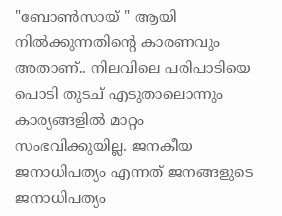"ബോൺസായ് " ആയി നിൽക്കുന്നതിന്റെ കാരണവും അതാണ്‌.. നിലവിലെ പരിപാടിയെ പൊടി തുടച് എടുതാലൊന്നും കാര്യങ്ങളിൽ മാറ്റം സംഭവിക്കുയില്ല. ജനകീയ ജനാധിപത്യം എന്നത് ജനങ്ങളുടെ ജനാധിപത്യം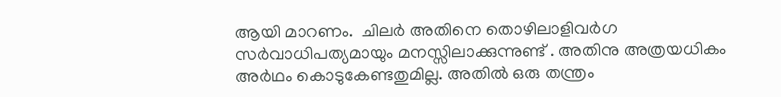ആയി മാറണം.  ചിലർ അതിനെ തൊഴിലാളിവർഗ സർവാധിപത്യമായും മനസ്സിലാക്കുന്നുണ്ട് . അതിനു അത്രയധികം അർഥം കൊടുകേണ്ടതുമില്ല. അതിൽ ഒരു തന്ത്രം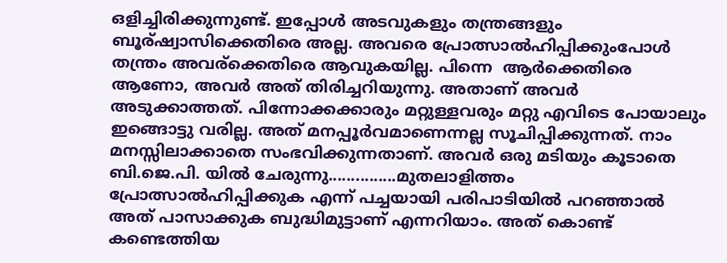ഒളിച്ചിരിക്കുന്നുണ്ട്. ഇപ്പോൾ അടവുകളും തന്ത്രങ്ങളും ബൂര്ഷ്വാസിക്കെതിരെ അല്ല. അവരെ പ്രോത്സാൽഹിപ്പിക്കുംപോൾ തന്ത്രം അവര്ക്കെതിരെ ആവുകയില്ല. പിന്നെ  ആർക്കെതിരെ ആണോ, അവർ അത് തിരിച്ചറിയുന്നു. അതാണ്‌ അവർ അടുക്കാത്തത്. പിന്നോക്കക്കാരും മറ്റുള്ളവരും മറ്റു എവിടെ പോയാലും ഇങ്ങൊട്ടു വരില്ല. അത് മനപ്പൂർവമാണെന്നല്ല സൂചിപ്പിക്കുന്നത്. നാം മനസ്സിലാക്കാതെ സംഭവിക്കുന്നതാണ്. അവർ ഒരു മടിയും കൂടാതെ ബി.ജെ.പി. യിൽ ചേരുന്നു...............മുതലാളിത്തം പ്രോത്സാൽഹിപ്പിക്കുക എന്ന് പച്ചയായി പരിപാടിയിൽ പറഞ്ഞാൽ അത് പാസാക്കുക ബുദ്ധിമുട്ടാണ് എന്നറിയാം. അത് കൊണ്ട് കണ്ടെത്തിയ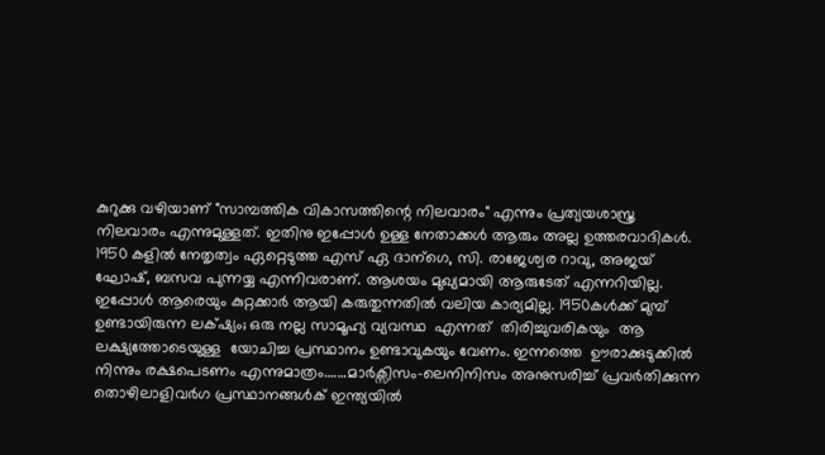കുറുക്കു വഴിയാണ് "സാമ്പത്തിക വികാസത്തിന്റെ നിലവാരം" എന്നും പ്രത്യയശാസ്ത്ര നിലവാരം എന്നുമുള്ളത്. ഇതിനു ഇപ്പോൾ ഉള്ള നേതാക്കൾ ആരും അല്ല ഉത്തരവാദികൾ. 1950 കളിൽ നേതൃത്വം ഏറ്റെടുത്ത എസ് ഏ ദാന്ഗെ, സി. രാജേശ്വര റാവു, അജയ് ഘോഷ്, ബസവ പുന്നയ്യ എന്നിവരാണ്. ആശയം മുഖ്യമായി ആരുടേത് എന്നറിയില്ല. ഇപ്പോൾ ആരെയും കുറ്റക്കാർ ആയി കരുതുന്നതിൽ വലിയ കാര്യമില്ല. 1950കൾക്ക് മുമ്പ് ഉണ്ടായിരുന്ന ലക്‌ഷ്യം; ഒരു നല്ല സാമൂഹ്യ വ്യവസ്ഥ  എന്നത്  തിരിച്ചുവരികയും  ആ ലക്ഷ്യത്തോടെയുള്ള  യോചിച്ച പ്രസ്ഥാനം ഉണ്ടാവുകയും വേണം. ഇന്നത്തെ  ഊരാക്കുടുക്കിൽ നിന്നും രക്ഷപെടണം എന്നുമാത്രം.......മാർക്സിസം-ലെനിനിസം അനുസരിച്ച് പ്രവർതിക്കുന്ന തൊഴിലാളിവർഗ പ്രസ്ഥാനങ്ങൾക് ഇന്ത്യയിൽ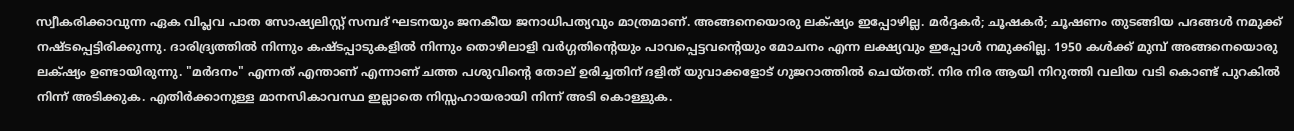സ്വീകരിക്കാവുന്ന ഏക വിപ്ലവ പാത സോഷ്യലിസ്റ്റ് സമ്പദ് ഘടനയും ജനകീയ ജനാധിപത്യവും മാത്രമാണ്. അങ്ങനെയൊരു ലക്‌ഷ്യം ഇപ്പോഴില്ല. മർദ്ദകർ; ചൂഷകർ; ചൂഷണം തുടങ്ങിയ പദങ്ങൾ നമുക്ക് നഷ്ടപ്പെട്ടിരിക്കുന്നു. ദാരിദ്ര്യത്തിൽ നിന്നും കഷ്ടപ്പാടുകളിൽ നിന്നും തൊഴിലാളി വർഗ്ഗതിന്റെയും പാവപ്പെട്ടവന്റെയും മോചനം എന്ന ലക്ഷ്യവും ഇപ്പോൾ നമുക്കില്ല. 1950 കൾക്ക് മുമ്പ് അങ്ങനെയൊരു ലക്‌ഷ്യം ഉണ്ടായിരുന്നു. "മർദനം" എന്നത് എന്താണ് എന്നാണ് ചത്ത പശുവിന്റെ തോല് ഉരിച്ചതിന് ദളിത് യുവാക്കളോട് ഗുജറാത്തിൽ ചെയ്തത്. നിര നിര ആയി നിറുത്തി വലിയ വടി കൊണ്ട് പുറകിൽ നിന്ന് അടിക്കുക. എതിർക്കാനുള്ള മാനസികാവസ്ഥ ഇല്ലാതെ നിസ്സഹായരായി നിന്ന് അടി കൊള്ളുക.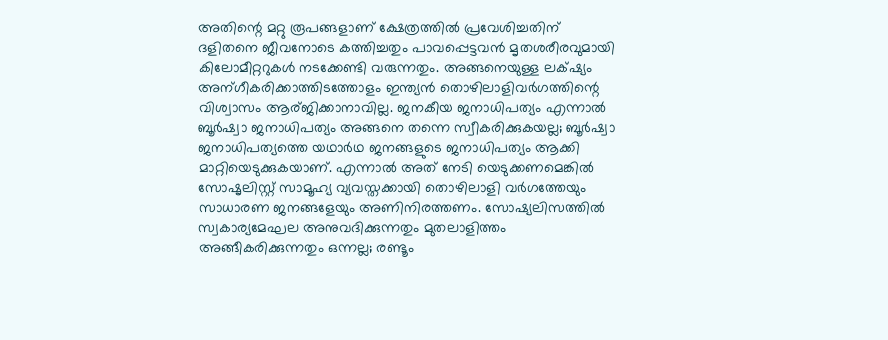അതിന്റെ മറ്റു രൂപങ്ങളാണ് ക്ഷേത്രത്തിൽ പ്രവേശിച്ചതിന് ദളിതനെ ജീവനോടെ കത്തിച്ചതും പാവപ്പെട്ടവൻ മൃതശരീരവുമായി കിലോമീറ്ററുകൾ നടക്കേണ്ടി വരുന്നതും. അങ്ങനെയുള്ള ലക്‌ഷ്യം അന്ഗീകരിക്കാത്തിടത്തോളം ഇന്ത്യൻ തൊഴിലാളിവർഗത്തിന്റെ വിശ്വാസം ആര്ജിക്കാനാവില്ല. ജനകീയ ജനാധിപത്യം എന്നാൽ ബൂർഷ്വാ ജനാധിപത്യം അങ്ങനെ തന്നെ സ്വീകരിക്കുകയല്ല; ബൂർഷ്വാ ജനാധിപത്യത്തെ യഥാർഥ ജനങ്ങളുടെ ജനാധിപത്യം ആക്കി മാറ്റിയെടുക്കുകയാണ്. എന്നാൽ അത് നേടി യെടുക്കണമെങ്കിൽ സോഷൃലിസ്റ്റ് സാമൂഹ്യ വ്യവസ്തക്കായി തൊഴിലാളി വർഗത്തേയും സാധാരണ ജനങ്ങളേയും അണിനിരത്തണം. സോഷ്യലിസത്തിൽ സ്വകാര്യമേഘല അനുവദിക്കുന്നതും മുതലാളിത്തം അങ്ങീകരിക്കുന്നതും ഒന്നല്ല; രണ്ടൂം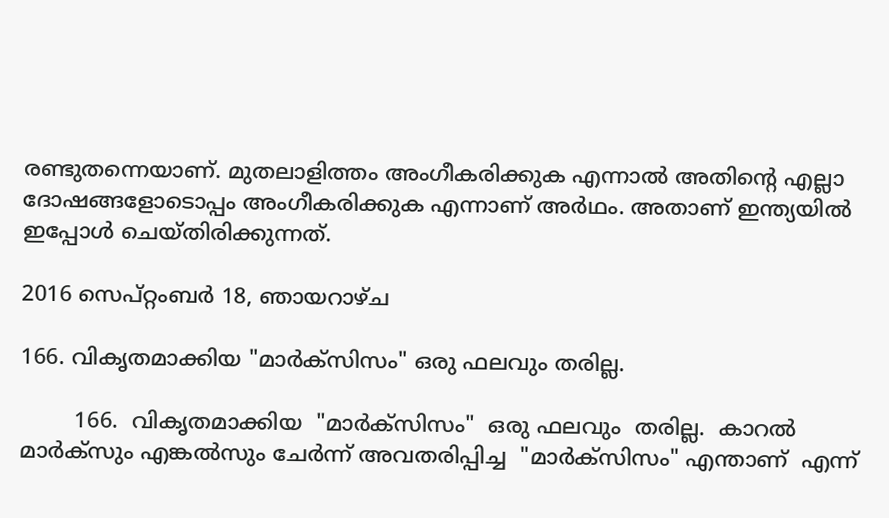രണ്ടുതന്നെയാണ്‌. മുതലാളിത്തം അംഗീകരിക്കുക എന്നാൽ അതിന്റെ എല്ലാ ദോഷങ്ങളോടൊപ്പം അംഗീകരിക്കുക എന്നാണ് അർഥം. അതാണ് ഇന്ത്യയിൽ ഇപ്പോൾ ചെയ്തിരിക്കുന്നത്.

2016 സെപ്റ്റംബർ 18, ഞായറാഴ്‌ച

166. വികൃതമാക്കിയ "മാർക്സിസം" ഒരു ഫലവും തരില്ല.

        166.  വികൃതമാക്കിയ  "മാർക്സിസം"  ഒരു ഫലവും  തരില്ല.  കാറൽ മാർക്സും എങ്കൽസും ചേർന്ന് അവതരിപ്പിച്ച  "മാർക്സിസം" എന്താണ്  എന്ന്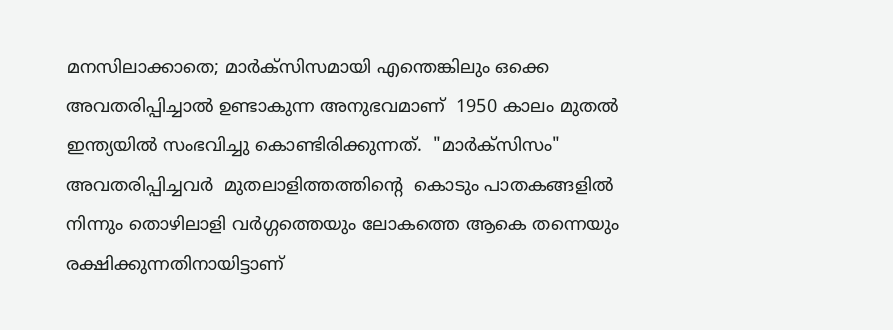മനസിലാക്കാതെ; മാർക്സിസമായി എന്തെങ്കിലും ഒക്കെ അവതരിപ്പിച്ചാൽ ഉണ്ടാകുന്ന അനുഭവമാണ്  1950 കാലം മുതൽ ഇന്ത്യയിൽ സംഭവിച്ചു കൊണ്ടിരിക്കുന്നത്.  "മാർക്സിസം" അവതരിപ്പിച്ചവർ  മുതലാളിത്തത്തിന്റെ  കൊടും പാതകങ്ങളിൽ നിന്നും തൊഴിലാളി വർഗ്ഗത്തെയും ലോകത്തെ ആകെ തന്നെയും രക്ഷിക്കുന്നതിനായിട്ടാണ്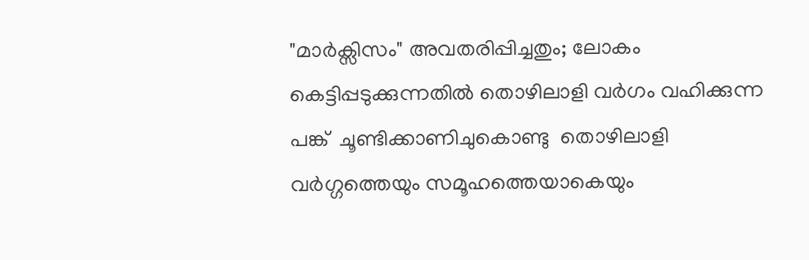"മാർക്സിസം" അവതരിപ്പിച്ചതും; ലോകം കെട്ടിപ്പടുക്കുന്നതിൽ തൊഴിലാളി വർഗം വഹിക്കുന്ന പങ്ക്  ചൂണ്ടിക്കാണിചുകൊണ്ടു  തൊഴിലാളി വർഗ്ഗത്തെയും സമൂഹത്തെയാകെയും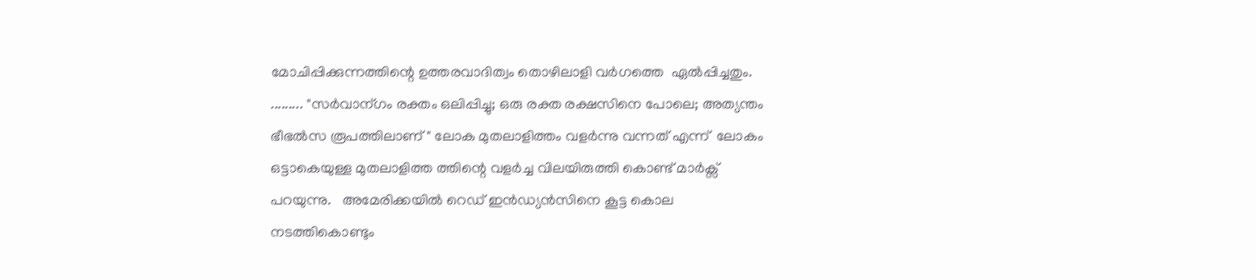മോചിപ്പിക്കുന്നത്തിന്റെ ഉത്തരവാദിത്വം തൊഴിലാളി വർഗത്തെ  ഏൽപ്പിച്ചതും.
......... "സർവാന്ഗം രക്തം ഒലിപ്പിച്ചു; ഒരു രക്ത രക്ഷസിനെ പോലെ; അത്യന്തം ഭീഭൽസ രൂപത്തിലാണ് " ലോക മുതലാളിത്തം വളർന്നു വന്നത് എന്ന്  ലോകം ഒട്ടാകെയുള്ള മുതലാളിത്ത ത്തിന്റെ വളർച്ച വിലയിരുത്തി കൊണ്ട് മാർക്സ്  പറയുന്നു.   അമേരിക്കയിൽ റെഡ് ഇൻഡ്യൻസിനെ കൂട്ട കൊല നടത്തികൊണ്ടും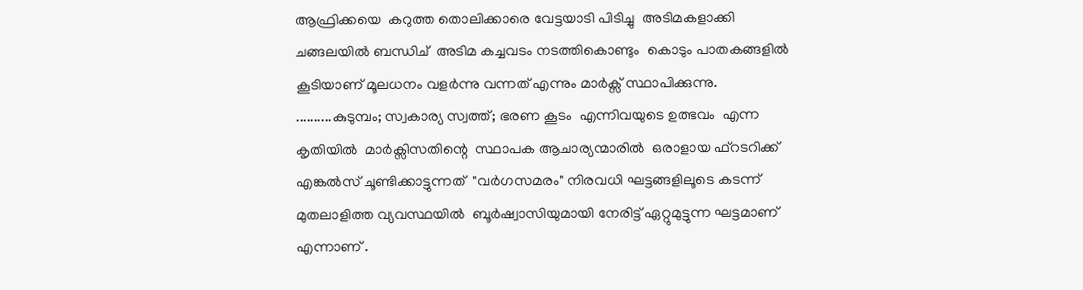ആഫ്രിക്കയെ  കറുത്ത തൊലിക്കാരെ വേട്ടയാടി പിടിച്ചു  അടിമകളാക്കി ചങ്ങലയിൽ ബന്ധിച്  അടിമ കച്ചവടം നടത്തികൊണ്ടും  കൊടും പാതകങ്ങളിൽ കൂടിയാണ് മൂലധനം വളർന്നു വന്നത് എന്നും മാർക്സ് സ്ഥാപിക്കുന്നു.
..........കുടുമ്പം; സ്വകാര്യ സ്വത്ത്‌; ഭരണ കൂടം  എന്നിവയുടെ ഉത്ഭവം  എന്ന  കൃതിയിൽ  മാർക്സിസതിന്റെ  സ്ഥാപക ആചാര്യന്മാരിൽ  ഒരാളായ ഫ്റടറിക്ക്  എങ്കൽസ് ചൂണ്ടിക്കാട്ടുന്നത്  "വർഗസമരം" നിരവധി ഘട്ടങ്ങളിലൂടെ കടന്ന്  മുതലാളിത്ത വ്യവസ്ഥയിൽ  ബൂർഷ്വാസിയുമായി നേരിട്ട് ഏറ്റുമുട്ടുന്ന ഘട്ടമാണ്  എന്നാണ് .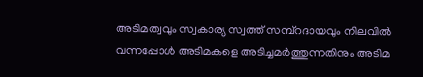അടിമത്വവും സ്വകാര്യ സ്വത്ത്‌ സമ്പ്റദായവും നിലവിൽ വന്നപ്പോൾ അടിമകളെ അടിച്ചമർത്തുന്നതിനും അടിമ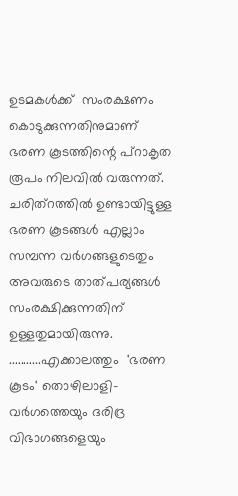ഉടമകൾക്ക്  സംരക്ഷണം കൊടുക്കുന്നതിനുമാണ്  ഭരണ കൂടത്തിന്റെ പ്റാകൃത രൂപം നിലവിൽ വരുന്നത്. ചരിത്റത്തിൽ ഉണ്ടായിട്ടുള്ള ഭരണ കൂടങ്ങൾ എല്ലാം സമ്പന്ന വർഗങ്ങളുടെതും അവരുടെ താത്പര്യങ്ങൾ സംരക്ഷിക്കുന്നതിന്  ഉള്ളതുമായിരുന്നു.
...........എക്കാലത്തും  'ഭരണ കൂടം' തൊഴിലാളി-വർഗത്തെയും ദരിദ്ര വിഭാഗങ്ങളെയും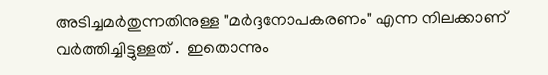അടിച്ചമർതുന്നതിനുള്ള "മർദ്ദനോപകരണം" എന്ന നിലക്കാണ്  വർത്തിച്ചിട്ടുള്ളത് .  ഇതൊന്നും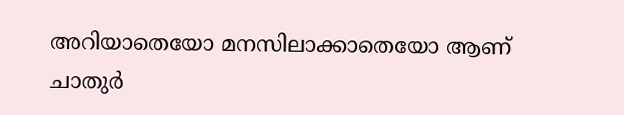അറിയാതെയോ മനസിലാക്കാതെയോ ആണ്  ചാതുർ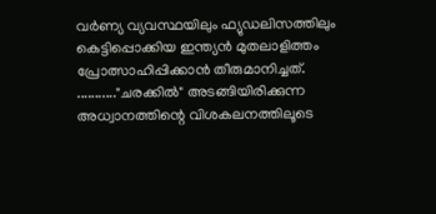വർണ്യ വ്യവസ്ഥയിലും ഫ്യുഡലിസത്തിലും കെട്ടിപ്പൊക്കിയ ഇന്ത്യൻ മുതലാളിത്തം പ്രോത്സാഹിപ്പിക്കാൻ തീരുമാനിച്ചത്.
..........."ചരക്കിൽ" അടങ്ങിയിരിക്കുന്ന അധ്വാനത്തിന്റെ വിശകലനത്തിലൂടെ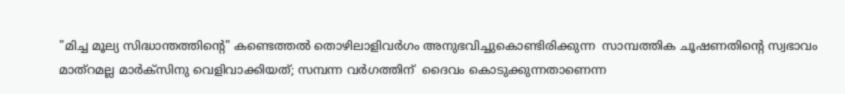"മിച്ച മൂല്യ സിദ്ധാന്തത്തിന്റെ" കണ്ടെത്തൽ തൊഴിലാളിവർഗം അനുഭവിച്ചുകൊണ്ടിരിക്കുന്ന  സാമ്പത്തിക ചൂഷണതിന്റെ സ്വഭാവം മാത്റമല്ല മാർക്സിനു വെളിവാക്കിയത്; സമ്പന്ന വർഗത്തിന്  ദൈവം കൊടുക്കുന്നതാണെന്ന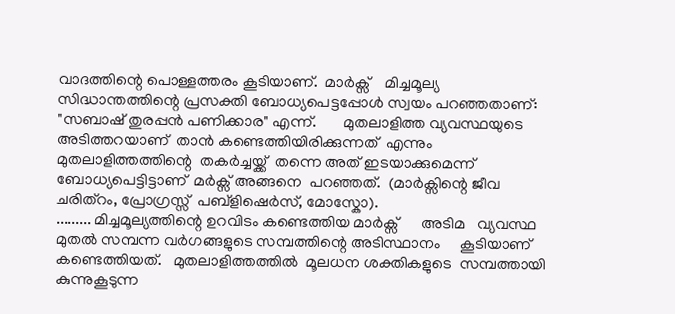വാദത്തിന്റെ പൊള്ളത്തരം കൂടിയാണ്.  മാർക്സ്    മിച്ചമൂല്യ സിദ്ധാന്തത്തിന്റെ പ്രസക്തി ബോധ്യപെട്ടപ്പോൾ സ്വയം പറഞ്ഞതാണ്:    "സബാഷ് തുരപ്പൻ പണിക്കാര" എന്ന്.       മുതലാളിത്ത വ്യവസ്ഥയുടെ അടിത്തറയാണ്  താൻ കണ്ടെത്തിയിരിക്കുന്നത്  എന്നും മുതലാളിത്തത്തിന്റെ  തകർച്ചയ്ക്ക്  തന്നെ അത് ഇടയാക്കുമെന്ന്  ബോധ്യപെട്ടിട്ടാണ്  മർക്സ് അങ്ങനെ  പറഞ്ഞത്.  (മാർക്സിന്റെ ജീവ ചരിത്റം, പ്രോഗ്രസ്സ്  പബ്ളിഷെർസ്, മോസ്കോ).
......... മിച്ചമൂല്യത്തിന്റെ ഉറവിടം കണ്ടെത്തിയ മാർക്സ്      അടിമ   വ്യവസ്ഥ മുതൽ സമ്പന്ന വർഗങ്ങളുടെ സമ്പത്തിന്റെ അടിസ്ഥാനം     കൂടിയാണ്       കണ്ടെത്തിയത്.   മുതലാളിത്തത്തിൽ  മൂലധന ശക്തികളുടെ  സമ്പത്തായി  കുന്നുകൂടുന്ന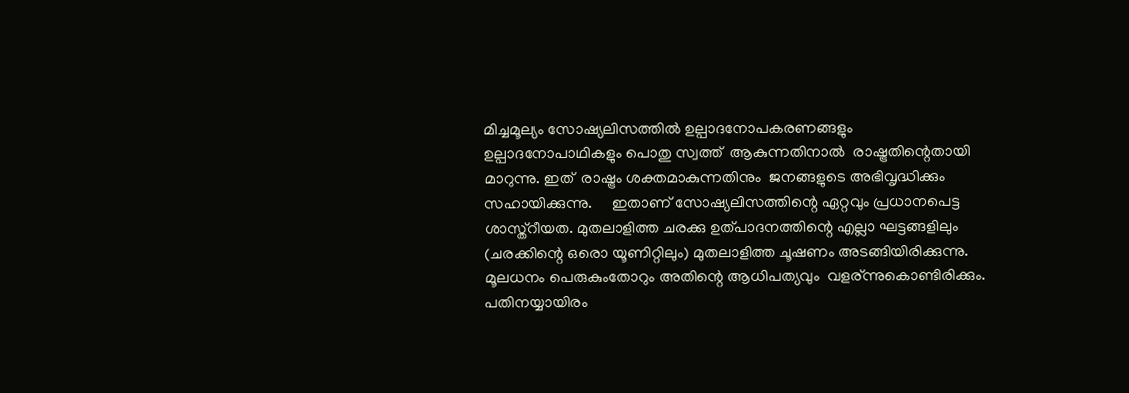മിച്ചമൂല്യം സോഷ്യലിസത്തിൽ ഉല്പാദനോപകരണങ്ങളും ഉല്പാദനോപാഥികളും പൊതു സ്വത്ത്‌  ആകുന്നതിനാൽ  രാഷ്ട്രതിന്റെതായി മാറുന്നു. ഇത്  രാഷ്ട്രം ശക്തമാകുന്നതിനും  ജനങ്ങളുടെ അഭിവൃദ്ധിക്കും സഹായിക്കുന്നു.     ഇതാണ് സോഷ്യലിസത്തിന്റെ ഏറ്റവും പ്രധാനപെട്ട  ശാസ്ത്റീയത. മുതലാളിത്ത ചരക്കു ഉത്പാദനത്തിന്റെ എല്ലാ ഘട്ടങ്ങളിലും (ചരക്കിന്റെ ഒരൊ യൂണിറ്റിലും) മുതലാളിത്ത ചൂഷണം അടങ്ങിയിരിക്കുന്നു. മൂലധനം പെരുകുംതോറും അതിന്റെ ആധിപത്യവും  വളര്ന്നുകൊണ്ടിരിക്കും.  പതിനയ്യായിരം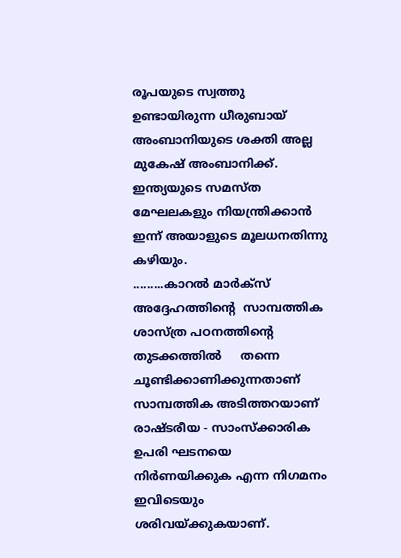രൂപയുടെ സ്വത്തു ഉണ്ടായിരുന്ന ധീരുബായ് അംബാനിയുടെ ശക്തി അല്ല മുകേഷ് അംബാനിക്ക്. ഇന്ത്യയുടെ സമസ്ത മേഘലകളും നിയന്ത്രിക്കാൻ ഇന്ന് അയാളുടെ മൂലധനതിന്നു കഴിയും.
.........കാറൽ മാർക്സ് അദ്ദേഹത്തിന്റെ  സാമ്പത്തിക ശാസ്ത്ര പഠനത്തിന്റെ     തുടക്കത്തിൽ     തന്നെ ചൂണ്ടിക്കാണിക്കുന്നതാണ് സാമ്പത്തിക അടിത്തറയാണ്  രാഷ്ടരീയ - സാംസ്ക്കാരിക ഉപരി ഘടനയെ നിർണയിക്കുക എന്ന നിഗമനം ഇവിടെയും ശരിവയ്ക്കുകയാണ്.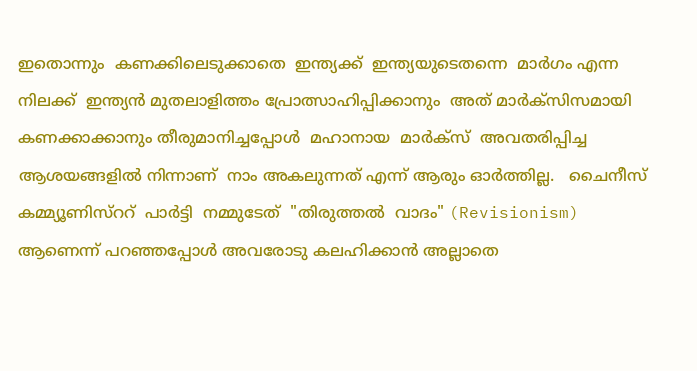ഇതൊന്നും  കണക്കിലെടുക്കാതെ  ഇന്ത്യക്ക്  ഇന്ത്യയുടെതന്നെ  മാർഗം എന്ന നിലക്ക്  ഇന്ത്യൻ മുതലാളിത്തം പ്രോത്സാഹിപ്പിക്കാനും  അത് മാർക്സിസമായി കണക്കാക്കാനും തീരുമാനിച്ചപ്പോൾ  മഹാനായ  മാർക്സ്  അവതരിപ്പിച്ച ആശയങ്ങളിൽ നിന്നാണ്  നാം അകലുന്നത് എന്ന് ആരും ഓർത്തില്ല.   ചൈനീസ് കമ്മ്യൂണിസ്ററ്  പാർട്ടി  നമ്മുടേത്  "തിരുത്തൽ  വാദം" (Revisionism) ആണെന്ന് പറഞ്ഞപ്പോൾ അവരോടു കലഹിക്കാൻ അല്ലാതെ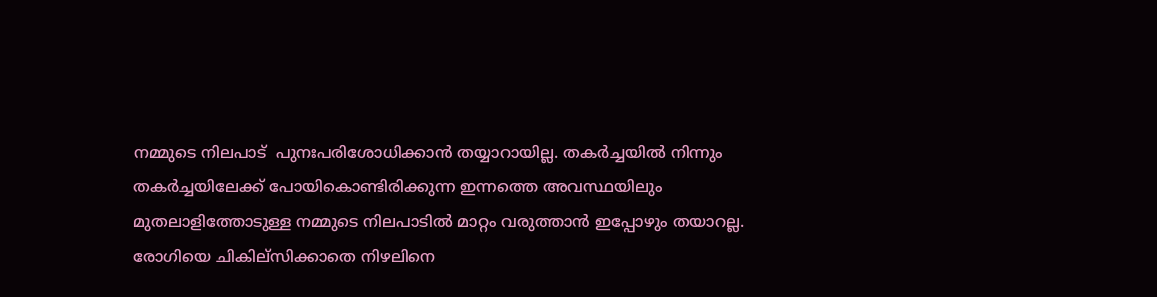നമ്മുടെ നിലപാട്  പുനഃപരിശോധിക്കാൻ തയ്യാറായില്ല. തകർച്ചയിൽ നിന്നും തകർച്ചയിലേക്ക് പോയികൊണ്ടിരിക്കുന്ന ഇന്നത്തെ അവസ്ഥയിലും മുതലാളിത്തോടുള്ള നമ്മുടെ നിലപാടിൽ മാറ്റം വരുത്താൻ ഇപ്പോഴും തയാറല്ല.  രോഗിയെ ചികില്സിക്കാതെ നിഴലിനെ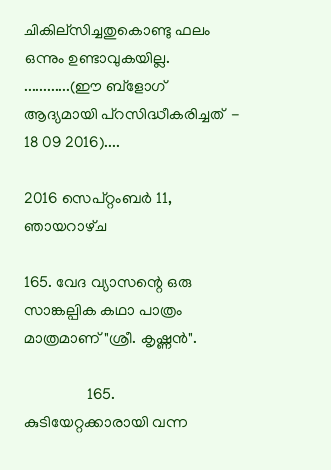ചികില്സിച്ചതുകൊണ്ടു ഫലം ഒന്നും ഉണ്ടാവുകയില്ല.
............(ഈ ബ്ളോഗ് ആദ്യമായി പ്റസിദ്ധീകരിച്ചത്  -  18 09 2016)....

2016 സെപ്റ്റംബർ 11, ഞായറാഴ്‌ച

165. വേദ വ്യാസന്റെ ഒരു സാങ്കല്പിക കഥാ പാത്രം മാത്രമാണ് "ശ്രീ. കൃഷ്ണൻ".

                165. കുടിയേറ്റക്കാരായി വന്ന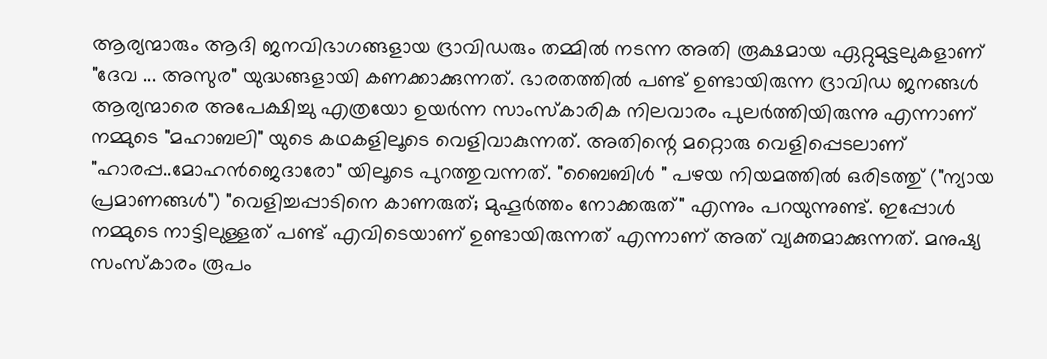ആര്യന്മാരും ആദി ജനവിഭാഗങ്ങളായ ദ്രാവിഡരും തമ്മിൽ നടന്ന അതി രൂക്ഷമായ ഏറ്റുമുട്ടലുകളാണ് "ദേവ ... അസുര" യുദ്ധങ്ങളായി കണക്കാക്കുന്നത്. ഭാരതത്തിൽ പണ്ട് ഉണ്ടായിരുന്ന ദ്രാവിഡ ജനങ്ങൾ ആര്യന്മാരെ അപേക്ഷിച്ചു എത്രയോ ഉയർന്ന സാംസ്കാരിക നിലവാരം പുലർത്തിയിരുന്നു എന്നാണ് നമ്മുടെ "മഹാബലി" യുടെ കഥകളിലൂടെ വെളിവാകുന്നത്. അതിന്റെ മറ്റൊരു വെളിപ്പെടലാണ് "ഹാരപ്പ..മോഹൻജെദാരോ" യിലൂടെ പുറത്തുവന്നത്. "ബൈബിൾ " പഴയ നിയമത്തിൽ ഒരിടത്തു് ("ന്യായ പ്രമാണങ്ങൾ") "വെളിച്ചപ്പാടിനെ കാണരുത്; മുഹൂർത്തം നോക്കരുത്" എന്നും പറയുന്നുണ്ട്. ഇപ്പോൾ നമ്മുടെ നാട്ടിലുള്ളത് പണ്ട് എവിടെയാണ് ഉണ്ടായിരുന്നത് എന്നാണ് അത് വ്യക്തമാക്കുന്നത്. മനുഷ്യ സംസ്കാരം രൂപം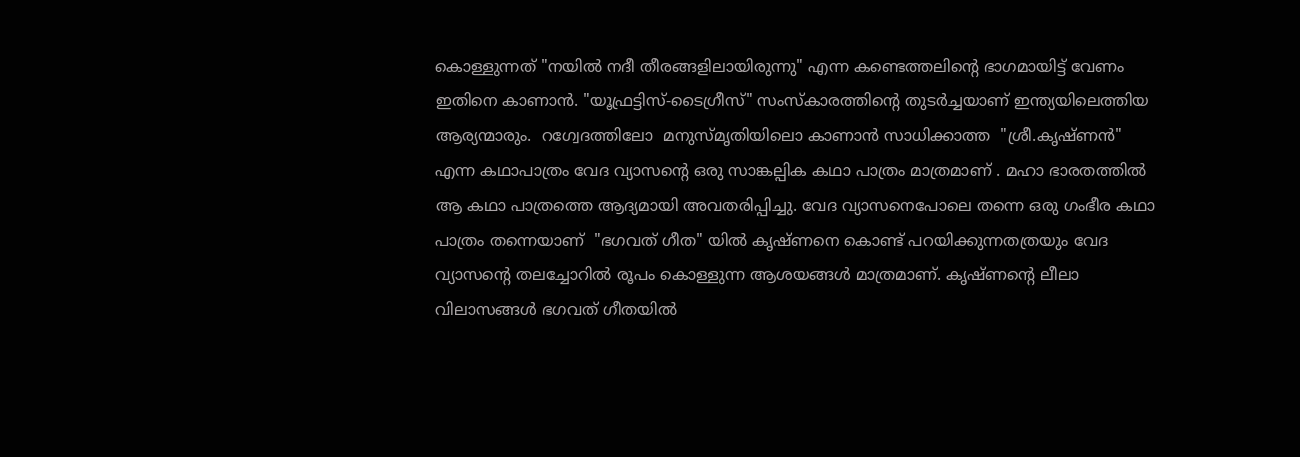കൊള്ളുന്നത് "നയിൽ നദീ തീരങ്ങളിലായിരുന്നു" എന്ന കണ്ടെത്തലിന്റെ ഭാഗമായിട്ട് വേണം ഇതിനെ കാണാൻ. "യൂഫ്രട്ടിസ്-ടൈഗ്രീസ്" സംസ്കാരത്തിന്റെ തുടർച്ചയാണ് ഇന്ത്യയിലെത്തിയ ആര്യന്മാരും.  റഗ്വേദത്തിലോ  മനുസ്മൃതിയിലൊ കാണാൻ സാധിക്കാത്ത  "ശ്രീ.കൃഷ്ണൻ" എന്ന കഥാപാത്രം വേദ വ്യാസന്റെ ഒരു സാങ്കല്പിക കഥാ പാത്രം മാത്രമാണ് . മഹാ ഭാരതത്തിൽ ആ കഥാ പാത്രത്തെ ആദ്യമായി അവതരിപ്പിച്ചു. വേദ വ്യാസനെപോലെ തന്നെ ഒരു ഗംഭീര കഥാ പാത്രം തന്നെയാണ്  "ഭഗവത് ഗീത" യിൽ കൃഷ്ണനെ കൊണ്ട് പറയിക്കുന്നതത്രയും വേദ വ്യാസന്റെ തലച്ചോറിൽ രൂപം കൊള്ളുന്ന ആശയങ്ങൾ മാത്രമാണ്. കൃഷ്ണന്റെ ലീലാ വിലാസങ്ങൾ ഭഗവത് ഗീതയിൽ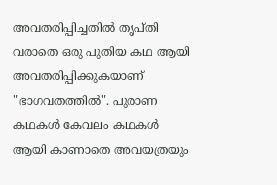അവതരിപ്പിച്ചതിൽ തൃപ്തി വരാതെ ഒരു പുതിയ കഥ ആയി അവതരിപ്പിക്കുകയാണ് "ഭാഗവതത്തിൽ". പുരാണ കഥകൾ കേവലം കഥകൾ ആയി കാണാതെ അവയത്രയും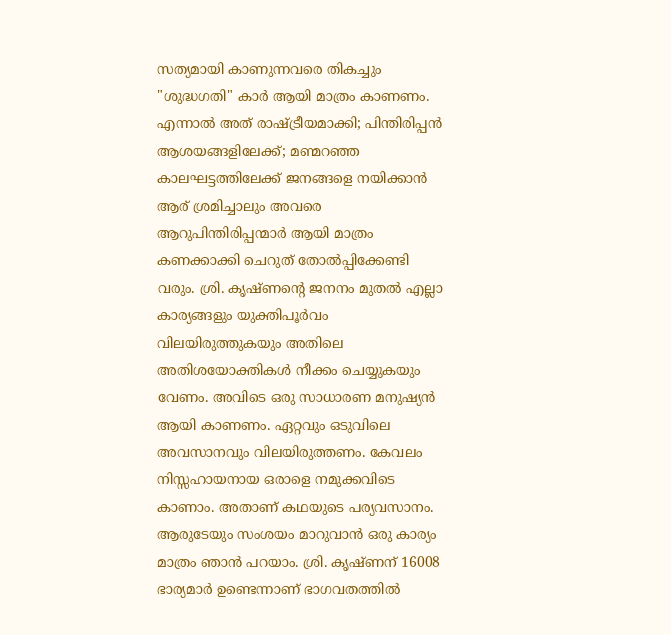സത്യമായി കാണുന്നവരെ തികച്ചും "ശുദ്ധഗതി" കാർ ആയി മാത്രം കാണണം. എന്നാൽ അത് രാഷ്ട്രീയമാക്കി; പിന്തിരിപ്പൻ ആശയങ്ങളിലേക്ക്; മണ്മറഞ്ഞ കാലഘട്ടത്തിലേക്ക് ജനങ്ങളെ നയിക്കാൻ ആര് ശ്രമിച്ചാലും അവരെ ആറുപിന്തിരിപ്പന്മാർ ആയി മാത്രം കണക്കാക്കി ചെറുത് തോൽപ്പിക്കേണ്ടി വരും. ശ്രി. കൃഷ്ണന്റെ ജനനം മുതൽ എല്ലാ കാര്യങ്ങളും യുക്തിപൂർവം വിലയിരുത്തുകയും അതിലെ അതിശയോക്തികൾ നീക്കം ചെയ്യുകയും വേണം. അവിടെ ഒരു സാധാരണ മനുഷ്യൻ ആയി കാണണം. ഏറ്റവും ഒടുവിലെ അവസാനവും വിലയിരുത്തണം. കേവലം നിസ്സഹായനായ ഒരാളെ നമുക്കവിടെ കാണാം. അതാണ് കഥയുടെ പര്യവസാനം. ആരുടേയും സംശയം മാറുവാൻ ഒരു കാര്യം മാത്രം ഞാൻ പറയാം. ശ്രി. കൃഷ്ണന് 16008 ഭാര്യമാർ ഉണ്ടെന്നാണ് ഭാഗവതത്തിൽ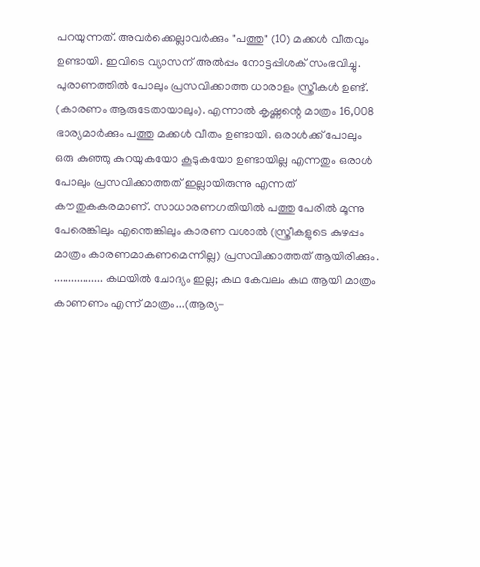പറയുന്നത്. അവർക്കെല്ലാവർക്കും "പത്തു" (10) മക്കൾ വീതവും ഉണ്ടായി. ഇവിടെ വ്യാസന് അൽപ്പം നോട്ടപ്പിശക് സംഭവിച്ചു. പുരാണത്തിൽ പോലും പ്രസവിക്കാത്ത ധാരാളം സ്ത്രീകൾ ഉണ്ട്. (കാരണം ആരുടേതായാലും). എന്നാൽ കൃഷ്ണന്റെ മാത്രം 16,008 ഭാര്യമാർക്കും പത്തു മക്കൾ വീതം ഉണ്ടായി. ഒരാൾക്ക് പോലും ഒരു കുഞ്ഞു കുറയുകയോ കൂടുകയോ ഉണ്ടായില്ല എന്നതും ഒരാൾ പോലും പ്രസവിക്കാത്തത് ഇല്ലായിരുന്നു എന്നത് കൗതുകകരമാണ്. സാധാരണഗതിയിൽ പത്തു പേരിൽ മൂന്നു പേരെങ്കിലും എന്തെങ്കിലും കാരണ വശാൽ (സ്ത്രീകളുടെ കുഴപ്പം മാത്രം കാരണമാകണമെന്നില്ല) പ്രസവിക്കാത്തത് ആയിരിക്കും. ................. കഥയിൽ ചോദ്യം ഇല്ല; കഥ കേവലം കഥ ആയി മാത്രം കാണണം എന്ന് മാത്രം...(ആര്യ-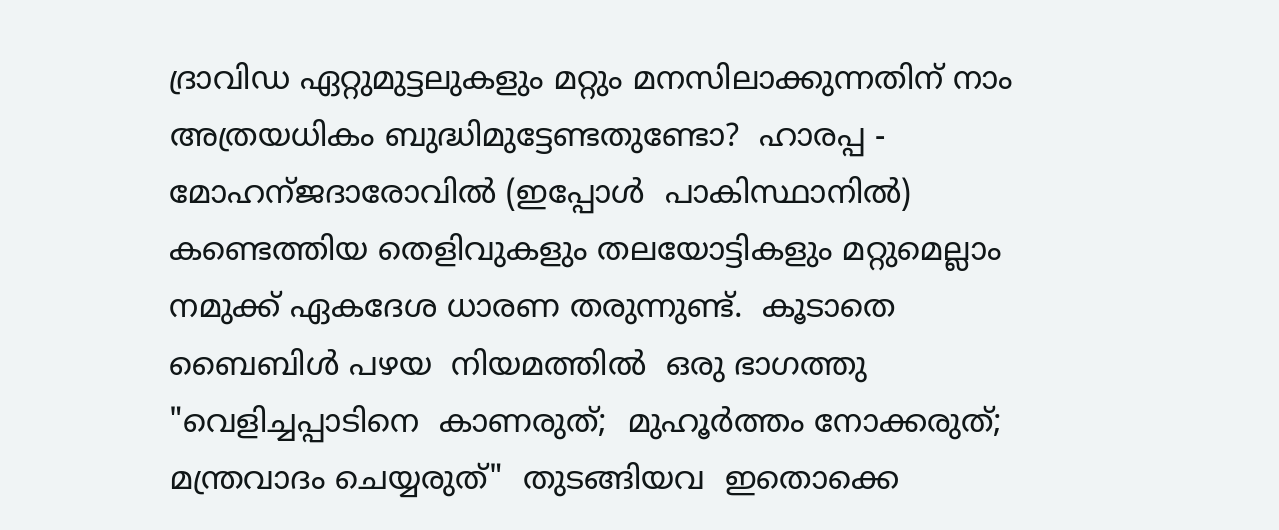ദ്രാവിഡ ഏറ്റുമുട്ടലുകളും മറ്റും മനസിലാക്കുന്നതിന് നാം അത്രയധികം ബുദ്ധിമുട്ടേണ്ടതുണ്ടോ?  ഹാരപ്പ -  മോഹന്ജദാരോവിൽ (ഇപ്പോൾ  പാകിസ്ഥാനിൽ) കണ്ടെത്തിയ തെളിവുകളും തലയോട്ടികളും മറ്റുമെല്ലാം നമുക്ക് ഏകദേശ ധാരണ തരുന്നുണ്ട്.  കൂടാതെ ബൈബിൾ പഴയ  നിയമത്തിൽ  ഒരു ഭാഗത്തു  "വെളിച്ചപ്പാടിനെ  കാണരുത്;  മുഹൂർത്തം നോക്കരുത്;  മന്ത്രവാദം ചെയ്യരുത്"  തുടങ്ങിയവ  ഇതൊക്കെ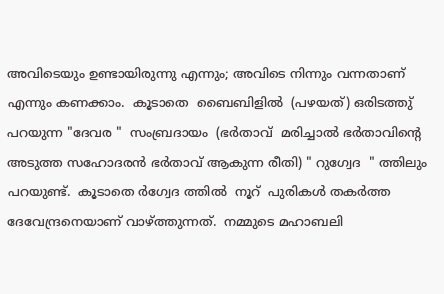അവിടെയും ഉണ്ടായിരുന്നു എന്നും; അവിടെ നിന്നും വന്നതാണ് എന്നും കണക്കാം.  കൂടാതെ  ബൈബിളിൽ  (പഴയത്) ഒരിടത്തു്  പറയുന്ന "ദേവര "  സംബ്രദായം  (ഭർതാവ്  മരിച്ചാൽ ഭർതാവിന്റെ അടുത്ത സഹോദരൻ ഭർതാവ് ആകുന്ന രീതി) " റുഗ്വേദ  " ത്തിലും  പറയുണ്ട്.  കൂടാതെ ർഗ്വേദ ത്തിൽ  നൂറ്  പുരികൾ തകർത്ത ദേവേന്ദ്രനെയാണ് വാഴ്ത്തുന്നത്.  നമ്മുടെ മഹാബലി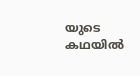യുടെ കഥയിൽ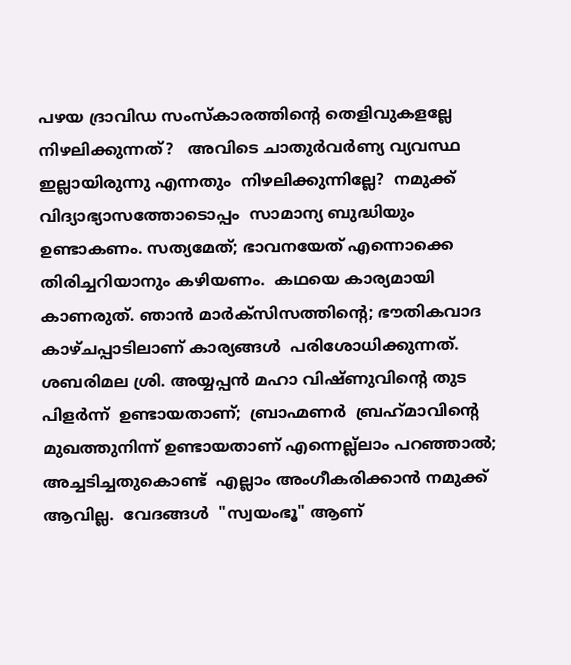പഴയ ദ്രാവിഡ സംസ്കാരത്തിന്റെ തെളിവുകളല്ലേ നിഴലിക്കുന്നത്?   അവിടെ ചാതുർവർണ്യ വ്യവസ്ഥ ഇല്ലായിരുന്നു എന്നതും  നിഴലിക്കുന്നില്ലേ?  നമുക്ക് വിദ്യാഭ്യാസത്തോടൊപ്പം  സാമാന്യ ബുദ്ധിയും ഉണ്ടാകണം. സത്യമേത്; ഭാവനയേത് എന്നൊക്കെ തിരിച്ചറിയാനും കഴിയണം.  കഥയെ കാര്യമായി കാണരുത്. ഞാൻ മാർക്സിസത്തിന്റെ; ഭൗതികവാദ കാഴ്ചപ്പാടിലാണ് കാര്യങ്ങൾ  പരിശോധിക്കുന്നത്.   ശബരിമല ശ്രി. അയ്യപ്പൻ മഹാ വിഷ്ണുവിന്റെ തുട പിളർന്ന്  ഉണ്ടായതാണ്;  ബ്രാഹ്മണർ  ബ്രഹ്‌മാവിന്റെ  മുഖത്തുനിന്ന് ഉണ്ടായതാണ് എന്നെല്ല്ലാം പറഞ്ഞാൽ; അച്ചടിച്ചതുകൊണ്ട്  എല്ലാം അംഗീകരിക്കാൻ നമുക്ക് ആവില്ല.  വേദങ്ങൾ  "സ്വയംഭൂ" ആണ്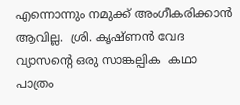എന്നൊന്നും നമുക്ക് അംഗീകരിക്കാൻ ആവില്ല.  ശ്രി. കൃഷ്ണൻ വേദ വ്യാസന്റെ ഒരു സാങ്കല്പിക  കഥാ പാത്രം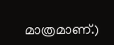മാത്രമാണ്.)